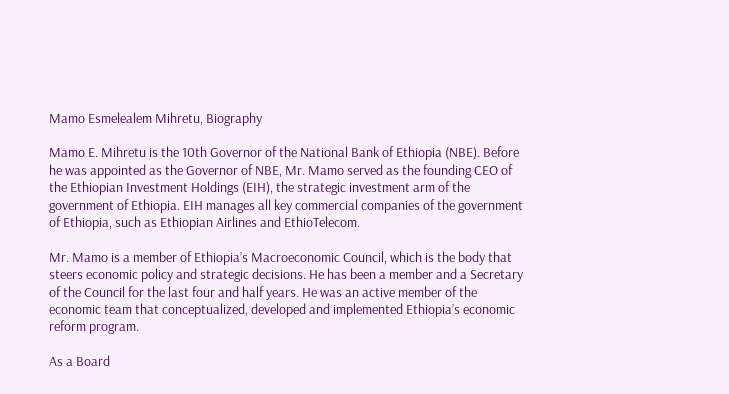Mamo Esmelealem Mihretu, Biography

Mamo E. Mihretu is the 10th Governor of the National Bank of Ethiopia (NBE). Before he was appointed as the Governor of NBE, Mr. Mamo served as the founding CEO of the Ethiopian Investment Holdings (EIH), the strategic investment arm of the government of Ethiopia. EIH manages all key commercial companies of the government of Ethiopia, such as Ethiopian Airlines and EthioTelecom.

Mr. Mamo is a member of Ethiopia’s Macroeconomic Council, which is the body that steers economic policy and strategic decisions. He has been a member and a Secretary of the Council for the last four and half years. He was an active member of the economic team that conceptualized, developed and implemented Ethiopia’s economic reform program.

As a Board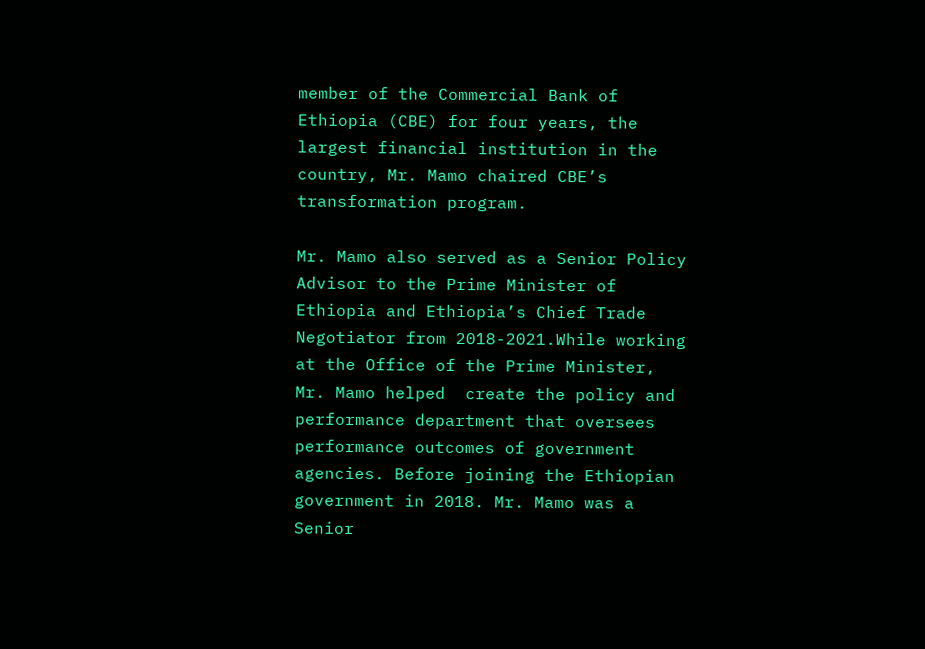member of the Commercial Bank of Ethiopia (CBE) for four years, the largest financial institution in the country, Mr. Mamo chaired CBE’s transformation program.

Mr. Mamo also served as a Senior Policy Advisor to the Prime Minister of Ethiopia and Ethiopia’s Chief Trade Negotiator from 2018-2021.While working at the Office of the Prime Minister, Mr. Mamo helped  create the policy and performance department that oversees performance outcomes of government agencies. Before joining the Ethiopian government in 2018. Mr. Mamo was a Senior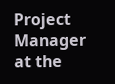Project Manager at the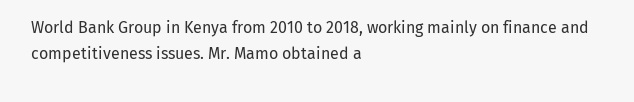World Bank Group in Kenya from 2010 to 2018, working mainly on finance and competitiveness issues. Mr. Mamo obtained a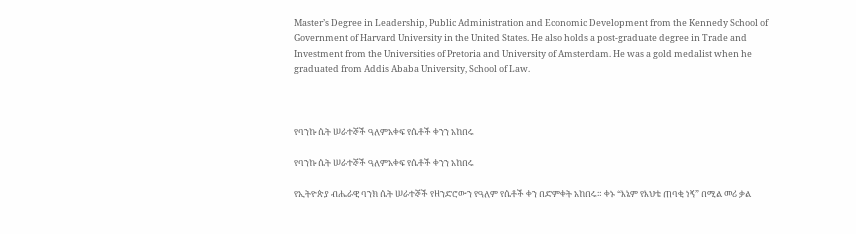Master’s Degree in Leadership, Public Administration and Economic Development from the Kennedy School of Government of Harvard University in the United States. He also holds a post-graduate degree in Trade and Investment from the Universities of Pretoria and University of Amsterdam. He was a gold medalist when he graduated from Addis Ababa University, School of Law.



የባንኩ ሴት ሠራተኞች ዓለምአቀፍ የሴቶች ቀንን አከበሩ

የባንኩ ሴት ሠራተኞች ዓለምአቀፍ የሴቶች ቀንን አከበሩ

የኢትዮጵያ ብሔራዊ ባንክ ሴት ሠራተኞች የዘንድሮውን የዓለም የሴቶች ቀን በድምቀት አከበሩ። ቀኑ “እኔም የእህቴ ጠባቂ ነኝ” በሚል መሪ ቃል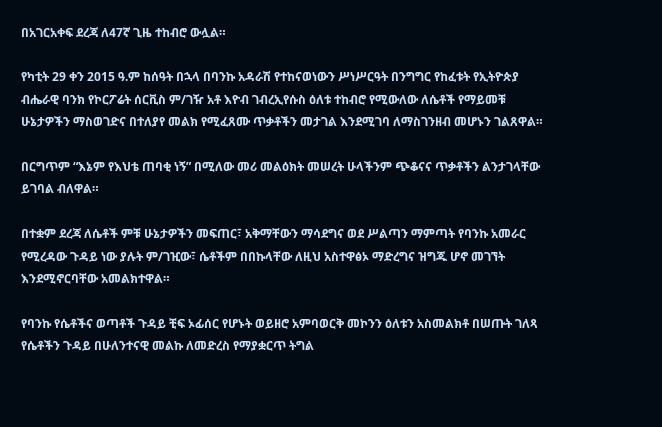በአገርአቀፍ ደረጃ ለ47ኛ ጊዜ ተከብሮ ውሏል።

የካቲት 29 ቀን 2015 ዓ.ም ከሰዓት በኋላ በባንኩ አዳራሽ የተከናወነውን ሥነሥርዓት በንግግር የከፈቱት የኢትዮጵያ ብሔራዊ ባንክ የኮርፖሬት ሰርቪስ ም/ገዥ አቶ እዮብ ገብረኢየሱስ ዕለቱ ተከብሮ የሚውለው ለሴቶች የማይመቹ ሁኔታዎችን ማስወገድና በተለያየ መልክ የሚፈጸሙ ጥቃቶችን መታገል እንደሚገባ ለማስገንዘብ መሆኑን ገልጸዋል።

በርግጥም “እኔም የእህቴ ጠባቂ ነኝ” በሚለው መሪ መልዕክት መሠረት ሁላችንም ጭቆናና ጥቃቶችን ልንታገላቸው ይገባል ብለዋል።

በተቋም ደረጃ ለሴቶች ምቹ ሁኔታዎችን መፍጠር፣ አቅማቸውን ማሳደግና ወደ ሥልጣን ማምጣት የባንኩ አመራር የሚረዳው ጉዳይ ነው ያሉት ም/ገዢው፣ ሴቶችም በበኩላቸው ለዚህ አስተዋፅኦ ማድረግና ዝግጁ ሆኖ መገኘት እንደሚኖርባቸው አመልክተዋል።

የባንኩ የሴቶችና ወጣቶች ጉዳይ ቺፍ ኦፊሰር የሆኑት ወይዘሮ አምባወርቅ መኮንን ዕለቱን አስመልክቶ በሠጡት ገለጻ የሴቶችን ጉዳይ በሁለንተናዊ መልኩ ለመድረስ የማያቋርጥ ትግል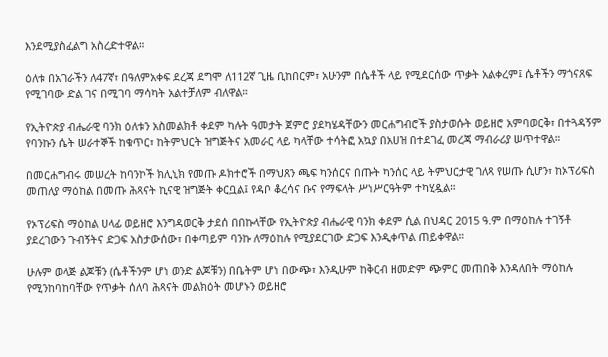እንደሚያስፈልግ አስረድተዋል።

ዕለቱ በአገራችን ለ47ኛ፣ በዓለምአቀፍ ደረጃ ደግሞ ለ112ኛ ጊዜ ቢከበርም፣ አሁንም በሴቶች ላይ የሚደርሰው ጥቃት አልቀረም፤ ሴቶችን ማጎናጸፍ የሚገባው ድል ገና በሚገባ ማሳካት አልተቻለም ብለዋል።

የኢትዮጵያ ብሔራዊ ባንክ ዕለቱን አስመልክቶ ቀደም ካሉት ዓመታት ጀምሮ ያደካሄዳቸውን መርሐግብሮች ያስታወሱት ወይዘሮ አምባወርቅ፣ በተጓዳኝም የባንኩን ሴት ሠራተኞች ከቁጥር፣ ከትምህርት ዝግጅትና አመራር ላይ ካላቸው ተሳትፎ አኳያ በአሀዝ በተደገፈ መረጃ ማብራሪያ ሠጥተዋል።

በመርሐግብሩ መሠረት ከባንኮች ክሊኒክ የመጡ ዶክተሮች በማህጸን ጫፍ ካንሰርና በጡት ካንሰር ላይ ትምህርታዊ ገለጻ የሠጡ ሲሆን፣ ከኦፕሪፍስ መጠለያ ማዕከል በመጡ ሕጻናት ኪናዊ ዝግጅት ቀርቧል፤ የዳቦ ቆረሳና ቡና የማፍላት ሥነሥርዓትም ተካሂዷል።

የኦፕሪፍስ ማዕከል ሀላፊ ወይዘሮ እንግዳወርቅ ታደሰ በበኩላቸው የኢትዮጵያ ብሔራዊ ባንክ ቀደም ሲል በህዳር 2015 ዓ.ም በማዕከሉ ተገኝቶ ያደረገውን ጉብኝትና ድጋፍ አስታውሰው፣ በቀጣይም ባንኩ ለማዕከሉ የሚያደርገው ድጋፍ እንዲቀጥል ጠይቀዋል።

ሁሉም ወላጅ ልጆቹን (ሴቶችንም ሆነ ወንድ ልጆቹን) በቤትም ሆነ በውጭ፣ እንዲሁም ከቅርብ ዘመድም ጭምር መጠበቅ እንዳለበት ማዕከሉ የሚንከባከባቸው የጥቃት ሰለባ ሕጻናት መልክዕት መሆኑን ወይዘሮ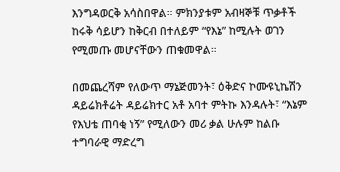እንግዳወርቅ አሳስበዋል። ምክንያቱም አብዛኞቹ ጥቃቶች ከሩቅ ሳይሆን ከቅርብ በተለይም “የእኔ” ከሚሉት ወገን የሚመጡ መሆናቸውን ጠቁመዋል።

በመጨረሻም የለውጥ ማኔጅመንት፣ ዕቅድና ኮሙዩኒኬሽን ዳይሬክቶሬት ዳይሬክተር አቶ አባተ ምትኩ እንዳሉት፣ “እኔም የእህቴ ጠባቂ ነኝ” የሚለውን መሪ ቃል ሁሉም ከልቡ ተግባራዊ ማድረግ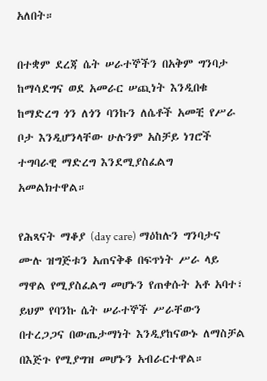አለበት።

በተቋም ደረጃ ሴት ሠራተኞችን በአቅም ግንባታ ከማሳደግና ወደ አመራር ሠጪነት እንዲበቁ ከማድረግ ጎን ለጎን ባንኩን ለሴቶች አመቺ የሥራ ቦታ እንዲሆንላቸው ሁሉንም አስቻይ ነገሮች ተግባራዊ ማድረግ እንደሚያስፈልግ አመልክተዋል።

የሕጻናት ማቆያ (day care) ማዕከሉን ግንባታና ሙሉ ዝግጅቱን አጠናቅቆ በፍጥነት ሥራ ላይ ማዋል የሚያስፈልግ መሆኑን የጠቀሱት አቶ አባተ፣ ይህም የባንኩ ሴት ሠራተኞች ሥራቸውን በተረጋጋና በውጤታማነት እንዲያከናውኑ ለማስቻል በእጅጉ የሚያግዝ መሆኑን አብራርተዋል።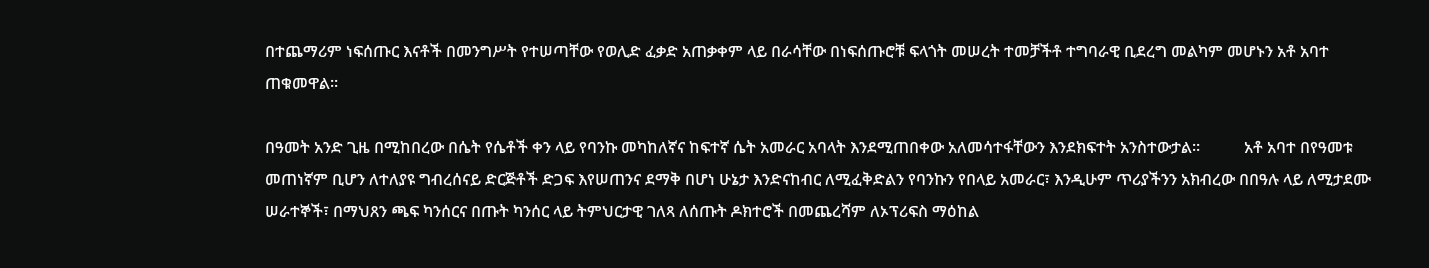በተጨማሪም ነፍሰጡር እናቶች በመንግሥት የተሠጣቸው የወሊድ ፈቃድ አጠቃቀም ላይ በራሳቸው በነፍሰጡሮቹ ፍላጎት መሠረት ተመቻችቶ ተግባራዊ ቢደረግ መልካም መሆኑን አቶ አባተ ጠቁመዋል።

በዓመት አንድ ጊዜ በሚከበረው በሴት የሴቶች ቀን ላይ የባንኩ መካከለኛና ከፍተኛ ሴት አመራር አባላት እንደሚጠበቀው አለመሳተፋቸውን እንደክፍተት አንስተውታል።           አቶ አባተ በየዓመቱ መጠነኛም ቢሆን ለተለያዩ ግብረሰናይ ድርጅቶች ድጋፍ እየሠጠንና ደማቅ በሆነ ሁኔታ እንድናከብር ለሚፈቅድልን የባንኩን የበላይ አመራር፣ እንዲሁም ጥሪያችንን አክብረው በበዓሉ ላይ ለሚታደሙ ሠራተኞች፣ በማህጸን ጫፍ ካንሰርና በጡት ካንሰር ላይ ትምህርታዊ ገለጻ ለሰጡት ዶክተሮች በመጨረሻም ለኦፕሪፍስ ማዕከል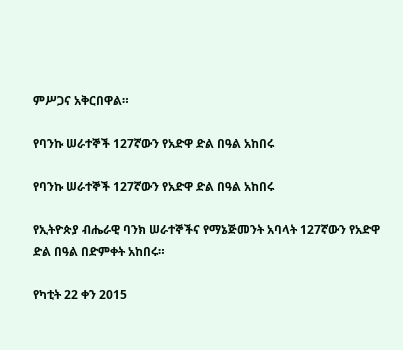ምሥጋና አቅርበዋል።

የባንኩ ሠራተኞች 127ኛውን የአድዋ ድል በዓል አከበሩ

የባንኩ ሠራተኞች 127ኛውን የአድዋ ድል በዓል አከበሩ

የኢትዮጵያ ብሔራዊ ባንክ ሠራተኞችና የማኔጅመንት አባላት 127ኛውን የአድዋ ድል በዓል በድምቀት አከበሩ።

የካቲት 22 ቀን 2015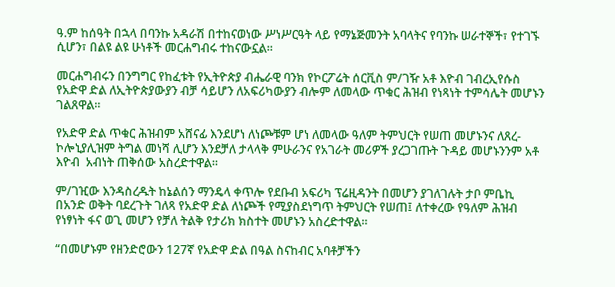ዓ.ም ከሰዓት በኋላ በባንኩ አዳራሽ በተከናወነው ሥነሥርዓት ላይ የማኔጅመንት አባላትና የባንኩ ሠራተኞች፣ የተገኙ ሲሆን፣ በልዩ ልዩ ሁነቶች መርሐግብሩ ተከናውኗል።

መርሐግብሩን በንግግር የከፈቱት የኢትዮጵያ ብሔራዊ ባንክ የኮርፖሬት ሰርቪስ ም/ገዥ አቶ እዮብ ገብረኢየሱስ የአድዋ ድል ለኢትዮጵያውያን ብቻ ሳይሆን ለአፍሪካውያን ብሎም ለመላው ጥቁር ሕዝብ የነጻነት ተምሳሌት መሆኑን ገልጸዋል።

የአድዋ ድል ጥቁር ሕዝብም አሸናፊ እንደሆነ ለነጮቹም ሆነ ለመላው ዓለም ትምህርት የሠጠ መሆኑንና ለጸረ-ኮሎኒያሊዝም ትግል መነሻ ሊሆን እንደቻለ ታላላቅ ምሁራንና የአገራት መሪዎች ያረጋገጡት ጉዳይ መሆኑንንም አቶ እዮብ  አብነት ጠቅሰው አስረድተዋል።

ም/ገዢው እንዳስረዱት ከኔልሰን ማንዴላ ቀጥሎ የደቡብ አፍሪካ ፕሬዚዳንት በመሆን ያገለገሉት ታቦ ምቤኪ በአንድ ወቅት ባደረጉት ገለጻ የአድዋ ድል ለነጮች የሚያስደነግጥ ትምህርት የሠጠ፤ ለተቀረው የዓለም ሕዝብ የነፃነት ፋና ወጊ መሆን የቻለ ትልቅ የታሪክ ክስተት መሆኑን አስረድተዋል።

“በመሆኑም የዘንድሮውን 127ኛ የአድዋ ድል በዓል ስናከብር አባቶቻችን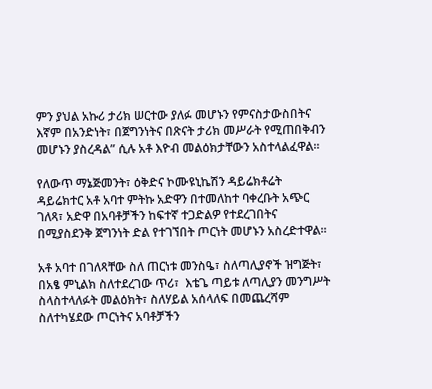ምን ያህል አኩሪ ታሪክ ሠርተው ያለፉ መሆኑን የምናስታውስበትና እኛም በአንድነት፣ በጀግንነትና በጽናት ታሪክ መሥራት የሚጠበቅብን መሆኑን ያስረዳል” ሲሉ አቶ እዮብ መልዕክታቸውን አስተላልፈዋል።

የለውጥ ማኔጅመንት፣ ዕቅድና ኮሙዩኒኬሽን ዳይሬክቶሬት ዳይሬክተር አቶ አባተ ምትኩ አድዋን በተመለከተ ባቀረቡት አጭር ገለጻ፣ አድዋ በአባቶቻችን ከፍተኛ ተጋድልዎ የተደረገበትና በሚያስደንቅ ጀግንነት ድል የተገኘበት ጦርነት መሆኑን አስረድተዋል።

አቶ አባተ በገለጻቸው ስለ ጠርነቱ መንስዔ፣ ስለጣሊያኖች ዝግጅት፣ በአፄ ምኒልክ ስለተደረገው ጥሪ፣  እቴጌ ጣይቱ ለጣሊያን መንግሥት ስላስተላለፉት መልዕክት፣ ስለሃይል አሰላለፍ በመጨረሻም ስለተካሄደው ጦርነትና አባቶቻችን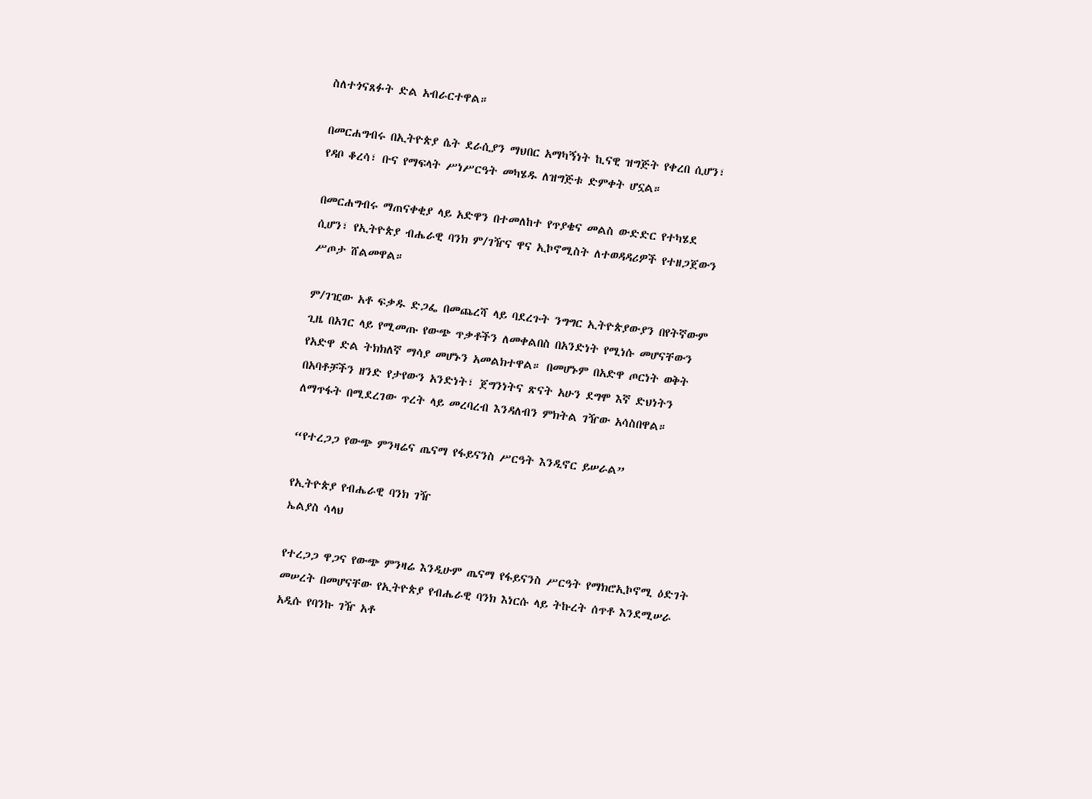ስለተጎናጸፉት ድል አብራርተዋል።

በመርሐግብሩ በኢትዮጵያ ሴት ደራሲያን ማህበር አማካኝነት ኪናዊ ዝግጅት የቀረበ ሲሆን፣ የዳቦ ቆረሳ፣ ቡና የማፍላት ሥነሥርዓት መካሄዱ ለዝግጅቱ ድምቀት ሆኗል።

በመርሐግብሩ ማጠናቀቂያ ላይ አድዋን በተመለከተ የጥያቄና መልስ ውድድር የተካሄደ ሲሆን፣ የኢትዮጵያ ብሔራዊ ባንክ ም/ገዥና ዋና ኢኮኖሚስት ለተወዳዳሪዎች የተዘጋጀውን ሥጦታ ሸልመዋል።

ም/ገዢው አቶ ፍቃዱ ድጋፌ በመጨረሻ ላይ ባደረጉት ንግግር ኢትዮጵያውያን በየትኛውም ጊዜ በአገር ላይ የሚመጡ የውጭ ጥቃቶችን ለመቀልበስ በአንድነት የሚነሱ መሆናቸውን የአድዋ ድል ትክክለኛ ማሳያ መሆኑን አመልክተዋል። በመሆኑም በአድዋ ጦርነት ወቅት በአባቶቻችን ዘንድ የታየውን አንድነት፣ ጀግንነትና ጽናት አሁን ደግሞ እኛ ድህነትን ለማጥፋት በሚደረገው ጥረት ላይ መረባረብ እንዳለብን ምክትል ገዥው አሳስበዋል።

“የተረጋጋ የውጭ ምንዛሬና ጤናማ የፋይናንስ ሥርዓት እንዲኖር ይሠራል”

የኢትዮጵያ የብሔራዊ ባንክ ገዥ
ኤልያስ ሳላህ

የተረጋጋ ዋጋና የውጭ ምንዛሬ እንዲሁም ጤናማ የፋይናንስ ሥርዓት የማክሮኢኮኖሚ ዕድገት መሠረት በመሆናቸው የኢትዮጵያ የብሔራዊ ባንክ እነርሱ ላይ ትኩረት ሰጥቶ እንደሚሠራ አዲሱ የባንኩ ገዥ አቶ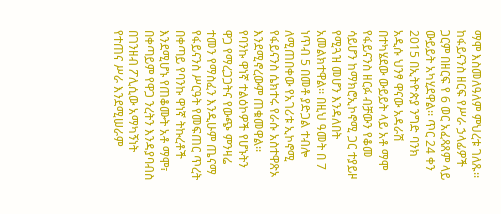ማሞ እስመለዓለም ምህረቱ ገለጹ፡፡ ከፋይናንስ ዘርፍ የሥራ ኃላፊዎች ጋርም በዘርፍ የ 6 ወር አፈጻጸም ላይ ውይይት አካሂደዋል፡፡ ጥር 24 ቀን 2015 በኢትዮጵያ ንግድ ባንክ አዲሱ ህንፃ ዋናው አዳራሽ በተካሄደው ውይይት ላይ አቶ ማሞ የፋይናንስ ዘርፉ ብቻውን የቆመ ሳይሆን ከማክሮኢኮኖሚ ጋር ተያይዞ የሚጓዝ መሆን እንዳለበት አመልክተዋል፡፡ በዚህ ዓመት በ 7 ነጥብ 5 በመቶ ያድጋል ተብሎ ለሚጠበቀው የአገሪቱ ኢኮኖሚ የፋይናንስ ሴክተሩ የራሱ አስተዋጽኦ እንደሚኖረውም ጠቁመዋል፡፡ የባንኩ ዋነኛ ተልዕኮዎች የሆኑትን ዋጋ የማረጋጋትና የውጭ ምንዛሬ ተመን የማስፈን እንዲሁም ጤናማ የፋይናንስ ሥርዓት የመፍጠር ጥረት በቀጣይ የባንኩ ዋነኛ ትኩረቶች እንደሚሆኑ የጠቆሙት አቶ ማሞ፣ በቀጣይም የዋጋ ንረትን እንዳያባብስ በገንዘብ ፖሊሲው አማካኝነት የተጠና ሥራ እንደሚሠራም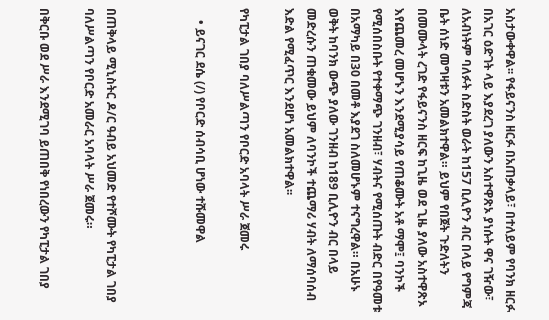አስታውቀዋል፡፡ የፋይናንስ ዘርፉ በአጠቃላይ፣ በተለይም የባንክ ዘርፉ በአገር ዕድገት ላይ እያደረገ ያለውን አስተዋጽኦ ያነሱት ዋና ገዥው፣ ለአብነትም ባለፉት ስድስት ወራት ከ157 ቢሊዮን ብር በላይ የግምጃ ቤት ሰነድ መግዛቱን አመልክተዋል። ይህም የበጀት ጉድለትን በመሙላት ረገድ የፋይናንስ ዘርፍ ከጊዜ ወደ ጊዜ ያለው አስተዋጽኦ እየጨመረ መሆኑን እንደሚያሳይ የጠቆሙት አቶ ማሞ፤ ባንኮች የሚሰበስቡት የተቀማጭ ገንዘብ፣ ሃብትና የሚሰጡት ብድር በየዓመቱ በአማካይ በ30 በመቶ እያደገ ስለመሆኑም ተናግረዋል። በአሁኑ ወቅት ከባንክ ውጭ ያለው ገንዘብ ከ189 ቢሊዮን ብር በላይ መድረሱን ጠቁመው ይህም ለባንኮች ተጨማሪ ሃብት ለማሰባሰብ እድል የሚፈጥር እንደሆነ አመልክተዋል፡፡

የካፒታል ገበያ ባለሥልጣን የቦርድ አባላት ሥራ ጀመሩ

    • ይናገር ደሴ (/) የቦርድ ሰብሳቢ ሆነው ተሹመዋል



በጠቅላይ ሚኒስትር ዶ/ር ዓብይ አህመድ የተሾሙት የካፒታል ገበያ ባለሥልጣን የቦርድ አመራር አባላት ሥራ ጀመሩ።

በቅርቡ ወደ ሥራ እንደሚገባ ይጠበቅ የነበረውን የካፒታል ገበያ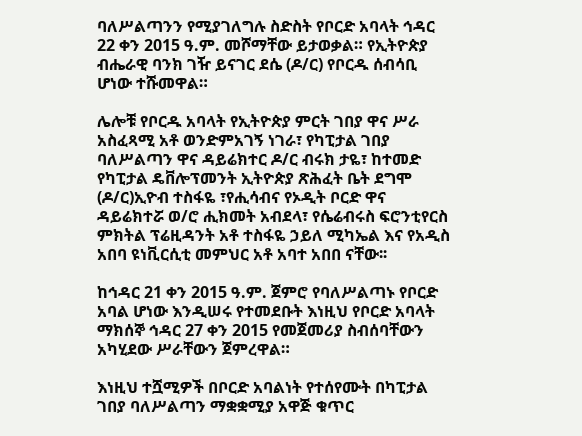ባለሥልጣንን የሚያገለግሉ ስድስት የቦርድ አባላት ኅዳር 22 ቀን 2015 ዓ.ም. መሾማቸው ይታወቃል። የኢትዮጵያ ብሔራዊ ባንክ ገዥ ይናገር ደሴ (ዶ/ር) የቦርዱ ሰብሳቢ ሆነው ተሹመዋል።

ሌሎቹ የቦርዱ አባላት የኢትዮጵያ ምርት ገበያ ዋና ሥራ አስፈጻሚ አቶ ወንድምአገኝ ነገራ፣ የካፒታል ገበያ ባለሥልጣን ዋና ዳይሬክተር ዶ/ር ብሩክ ታዬ፣ ከተመድ የካፒታል ዴቨሎፕመንት ኢትዮጵያ ጽሕፈት ቤት ደግሞ (ዶ/ር)ኢዮብ ተስፋዬ ፣የሒሳብና የኦዲት ቦርድ ዋና ዳይሬክተሯ ወ/ሮ ሒክመት አብደላ፣ የሴሬብሩስ ፍሮንቲየርስ ምክትል ፕሬዚዳንት አቶ ተስፋዬ ኃይለ ሚካኤል እና የአዲስ አበባ ዩነቪርሲቲ መምህር አቶ አባተ አበበ ናቸው፡፡

ከኅዳር 21 ቀን 2015 ዓ.ም. ጀምሮ የባለሥልጣኑ የቦርድ አባል ሆነው እንዲሠሩ የተመደቡት እነዚህ የቦርድ አባላት ማክሰኞ ኅዳር 27 ቀን 2015 የመጀመሪያ ስብሰባቸውን አካሂደው ሥራቸውን ጀምረዋል።

እነዚህ ተሿሚዎች በቦርድ አባልነት የተሰየሙት በካፒታል ገበያ ባለሥልጣን ማቋቋሚያ አዋጅ ቁጥር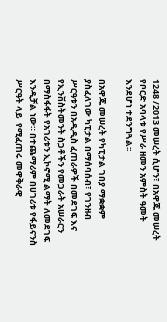1248 /2013 መሠረት ሲሆን፣ በአዋጁ መሠረት የቦርድ አባላቱ የሥራ ዘመን አምስት ዓመት እንደሆነ ተደንግጓል፡፡

በአዋጁ መሠረት የካፒታል ገበያ ማቋቋም ያስፈለገው ካፒታል በማሰባሰብ፣ የገንዘብ ሥርዓቱን በአዲዲስ ፈጠራዎች በመደገፍ እና የኢንቨስትመንት ስጋቶችን የመጋራት አሠራርን በማስፋፋት የአገሪቱን ኢኮኖሚ ልማት ለመደገፍ እንዲቻል ነው። በተጨማሪም በሀገሪቱ የፋይናንስ ሥርዓት ላይ  የሚፈጠሩ መዋቅራዊ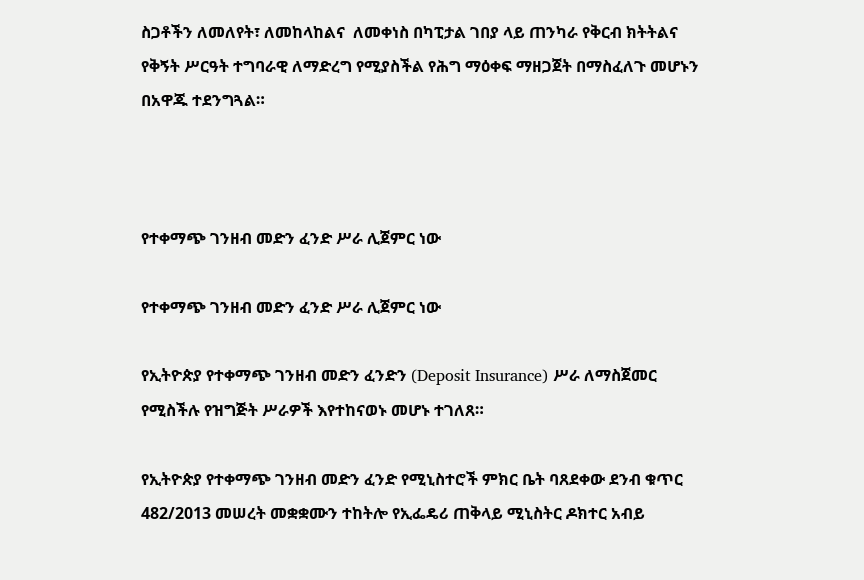ስጋቶችን ለመለየት፣ ለመከላከልና  ለመቀነስ በካፒታል ገበያ ላይ ጠንካራ የቅርብ ክትትልና የቅኝት ሥርዓት ተግባራዊ ለማድረግ የሚያስችል የሕግ ማዕቀፍ ማዘጋጀት በማስፈለጉ መሆኑን በአዋጁ ተደንግጓል።



የተቀማጭ ገንዘብ መድን ፈንድ ሥራ ሊጀምር ነው

የተቀማጭ ገንዘብ መድን ፈንድ ሥራ ሊጀምር ነው

የኢትዮጵያ የተቀማጭ ገንዘብ መድን ፈንድን (Deposit Insurance) ሥራ ለማስጀመር የሚስችሉ የዝግጅት ሥራዎች እየተከናወኑ መሆኑ ተገለጸ።

የኢትዮጵያ የተቀማጭ ገንዘብ መድን ፈንድ የሚኒስተሮች ምክር ቤት ባጸደቀው ደንብ ቁጥር 482/2013 መሠረት መቋቋሙን ተከትሎ የኢፌዴሪ ጠቅላይ ሚኒስትር ዶክተር አብይ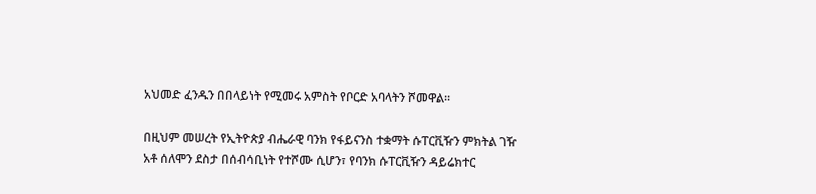አህመድ ፈንዱን በበላይነት የሚመሩ አምስት የቦርድ አባላትን ሾመዋል።

በዚህም መሠረት የኢትዮጵያ ብሔራዊ ባንክ የፋይናንስ ተቋማት ሱፐርቪዥን ምክትል ገዥ አቶ ሰለሞን ደስታ በሰብሳቢነት የተሾሙ ሲሆን፣ የባንክ ሱፐርቪዥን ዳይሬክተር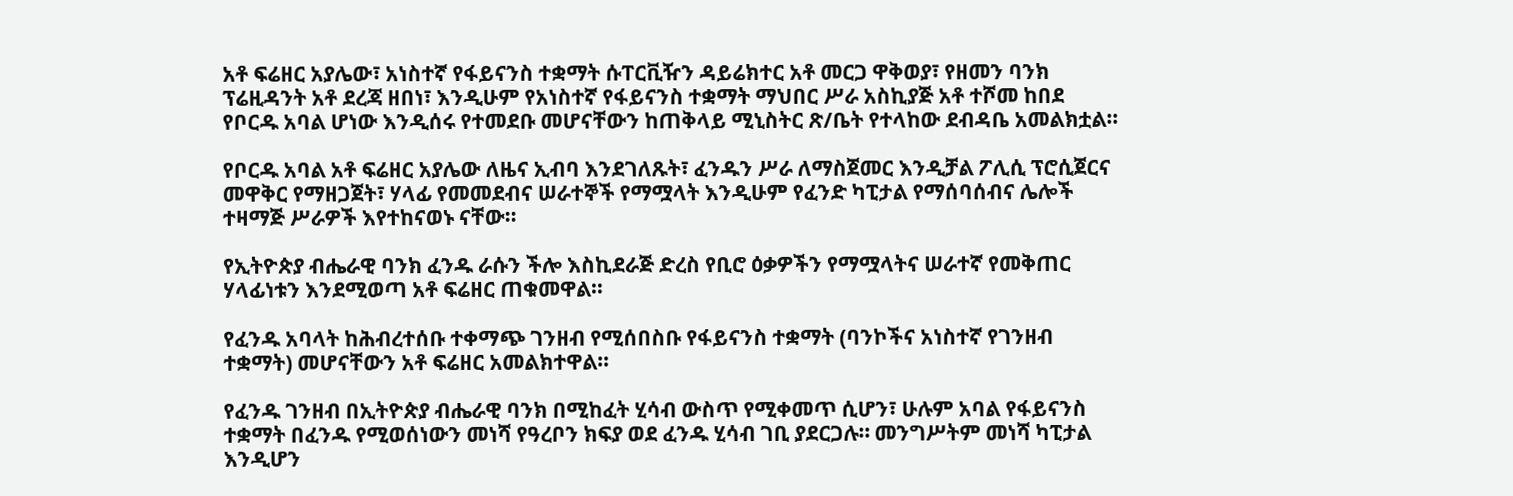አቶ ፍሬዘር አያሌው፣ አነስተኛ የፋይናንስ ተቋማት ሱፐርቪዥን ዳይሬክተር አቶ መርጋ ዋቅወያ፣ የዘመን ባንክ ፕሬዚዳንት አቶ ደረጃ ዘበነ፣ እንዲሁም የአነስተኛ የፋይናንስ ተቋማት ማህበር ሥራ አስኪያጅ አቶ ተሾመ ከበደ የቦርዱ አባል ሆነው እንዲሰሩ የተመደቡ መሆናቸውን ከጠቅላይ ሚኒስትር ጽ/ቤት የተላከው ደብዳቤ አመልክቷል።

የቦርዱ አባል አቶ ፍሬዘር አያሌው ለዜና ኢብባ እንደገለጹት፣ ፈንዱን ሥራ ለማስጀመር እንዲቻል ፖሊሲ ፕሮሲጀርና መዋቅር የማዘጋጀት፣ ሃላፊ የመመደብና ሠራተኞች የማሟላት እንዲሁም የፈንድ ካፒታል የማሰባሰብና ሌሎች ተዛማጅ ሥራዎች እየተከናወኑ ናቸው።

የኢትዮጵያ ብሔራዊ ባንክ ፈንዱ ራሱን ችሎ እስኪደራጅ ድረስ የቢሮ ዕቃዎችን የማሟላትና ሠራተኛ የመቅጠር ሃላፊነቱን እንደሚወጣ አቶ ፍሬዘር ጠቁመዋል።

የፈንዱ አባላት ከሕብረተሰቡ ተቀማጭ ገንዘብ የሚሰበስቡ የፋይናንስ ተቋማት (ባንኮችና አነስተኛ የገንዘብ ተቋማት) መሆናቸውን አቶ ፍሬዘር አመልክተዋል።

የፈንዱ ገንዘብ በኢትዮጵያ ብሔራዊ ባንክ በሚከፈት ሂሳብ ውስጥ የሚቀመጥ ሲሆን፣ ሁሉም አባል የፋይናንስ ተቋማት በፈንዱ የሚወሰነውን መነሻ የዓረቦን ክፍያ ወደ ፈንዱ ሂሳብ ገቢ ያደርጋሉ። መንግሥትም መነሻ ካፒታል እንዲሆን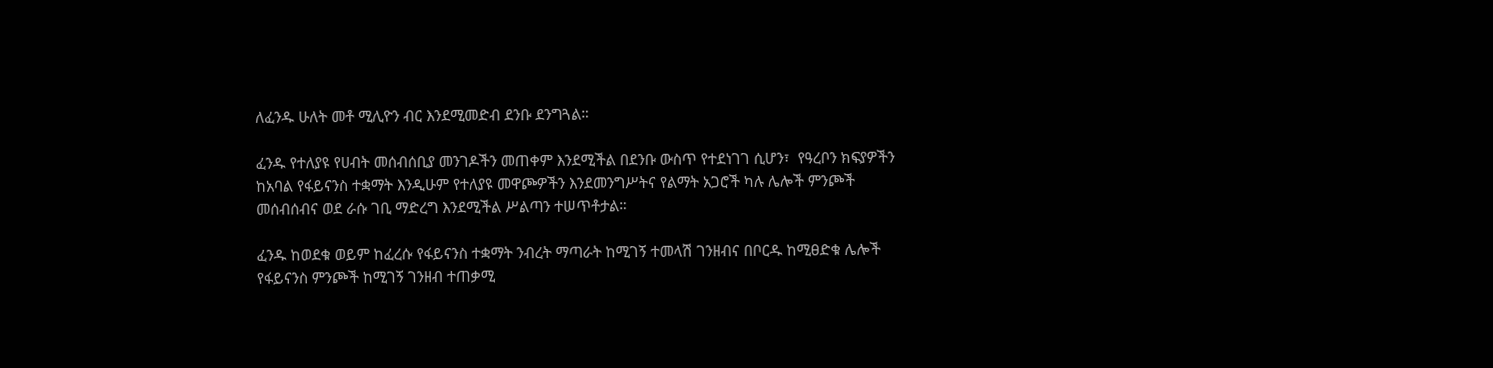ለፈንዱ ሁለት መቶ ሚሊዮን ብር እንደሚመድብ ደንቡ ደንግጓል።

ፈንዱ የተለያዩ የሀብት መሰብሰቢያ መንገዶችን መጠቀም እንደሚችል በደንቡ ውስጥ የተደነገገ ሲሆን፣  የዓረቦን ክፍያዎችን ከአባል የፋይናንስ ተቋማት እንዲሁም የተለያዩ መዋጮዎችን እንደመንግሥትና የልማት አጋሮች ካሉ ሌሎች ምንጮች መሰብሰብና ወደ ራሱ ገቢ ማድረግ እንደሚችል ሥልጣን ተሠጥቶታል።

ፈንዱ ከወደቁ ወይም ከፈረሱ የፋይናንስ ተቋማት ንብረት ማጣራት ከሚገኝ ተመላሽ ገንዘብና በቦርዱ ከሚፀድቁ ሌሎች የፋይናንስ ምንጮች ከሚገኝ ገንዘብ ተጠቃሚ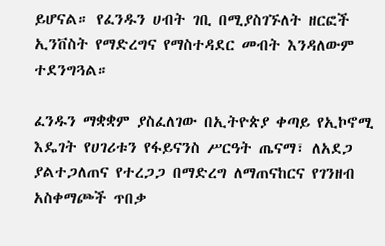ይሆናል። የፈንዱን ሀብት ገቢ በሚያስገኙለት ዘርፎች ኢንቨስት የማድረግና የማስተዳደር መብት እንዳለውም ተደንግጓል።

ፈንዱን ማቋቋም ያስፈለገው በኢትዮጵያ ቀጣይ የኢኮኖሚ እዴገት የሀገሪቱን የፋይናንስ ሥርዓት ጤናማ፣ ለአደጋ ያልተጋለጠና የተረጋጋ በማድረግ ለማጠናከርና የገንዘብ አስቀማጮች ጥበቃ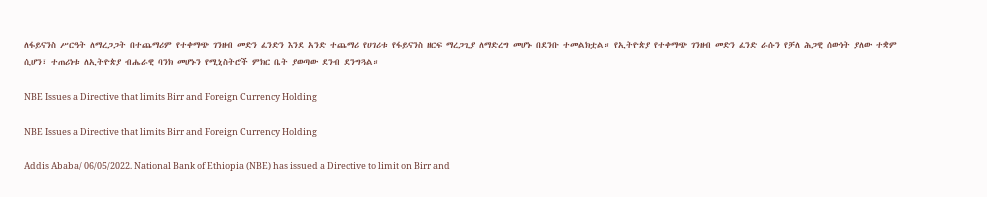ለፋይናንስ ሥርዓት ለማረጋጋት በተጨማሪም የተቀማጭ ገንዘብ መድን ፈንድን እንደ አንድ ተጨማሪ የሀገሪቱ የፋይናንስ ዘርፍ ማረጋጊያ ለማድረግ መሆኑ በደንቡ ተመልክቷል። የኢትዮጵያ የተቀማጭ ገንዘብ መድን ፈንድ ራሱን የቻለ ሕጋዊ ሰውነት ያለው ተቋም ሲሆን፣ ተጠሪነቱ ለኢትዮጵያ ብሔራዊ ባንክ መሆኑን የሚኒስትሮች ምክር ቤት ያወጣው ደንብ ደንግጓል።

NBE Issues a Directive that limits Birr and Foreign Currency Holding

NBE Issues a Directive that limits Birr and Foreign Currency Holding

Addis Ababa/ 06/05/2022. National Bank of Ethiopia (NBE) has issued a Directive to limit on Birr and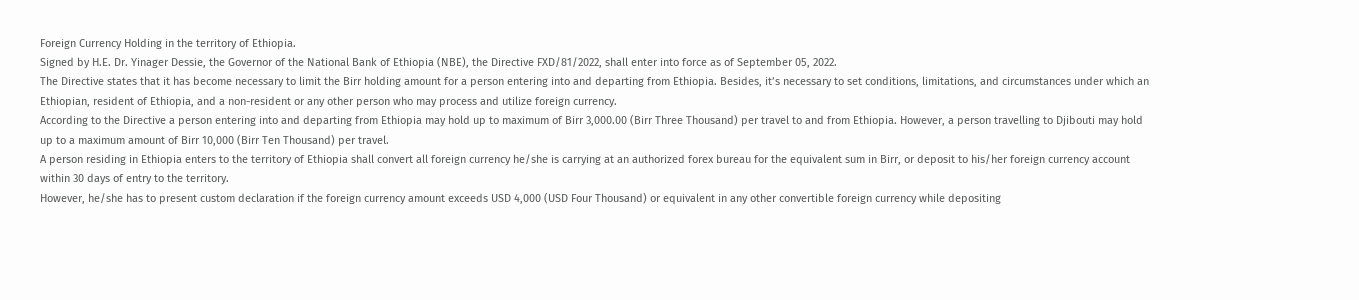Foreign Currency Holding in the territory of Ethiopia.
Signed by H.E. Dr. Yinager Dessie, the Governor of the National Bank of Ethiopia (NBE), the Directive FXD/81/2022, shall enter into force as of September 05, 2022.
The Directive states that it has become necessary to limit the Birr holding amount for a person entering into and departing from Ethiopia. Besides, it’s necessary to set conditions, limitations, and circumstances under which an Ethiopian, resident of Ethiopia, and a non-resident or any other person who may process and utilize foreign currency.
According to the Directive a person entering into and departing from Ethiopia may hold up to maximum of Birr 3,000.00 (Birr Three Thousand) per travel to and from Ethiopia. However, a person travelling to Djibouti may hold up to a maximum amount of Birr 10,000 (Birr Ten Thousand) per travel.
A person residing in Ethiopia enters to the territory of Ethiopia shall convert all foreign currency he/she is carrying at an authorized forex bureau for the equivalent sum in Birr, or deposit to his/her foreign currency account within 30 days of entry to the territory.
However, he/she has to present custom declaration if the foreign currency amount exceeds USD 4,000 (USD Four Thousand) or equivalent in any other convertible foreign currency while depositing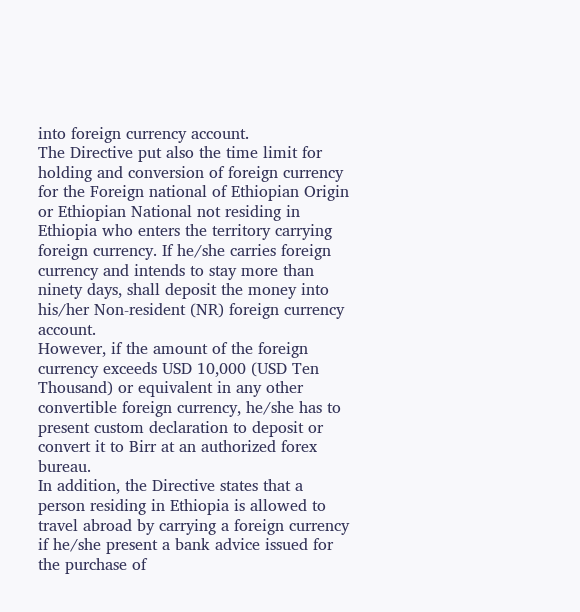into foreign currency account.
The Directive put also the time limit for holding and conversion of foreign currency for the Foreign national of Ethiopian Origin or Ethiopian National not residing in Ethiopia who enters the territory carrying foreign currency. If he/she carries foreign currency and intends to stay more than ninety days, shall deposit the money into his/her Non-resident (NR) foreign currency account.
However, if the amount of the foreign currency exceeds USD 10,000 (USD Ten Thousand) or equivalent in any other convertible foreign currency, he/she has to present custom declaration to deposit or convert it to Birr at an authorized forex bureau.
In addition, the Directive states that a person residing in Ethiopia is allowed to travel abroad by carrying a foreign currency if he/she present a bank advice issued for the purchase of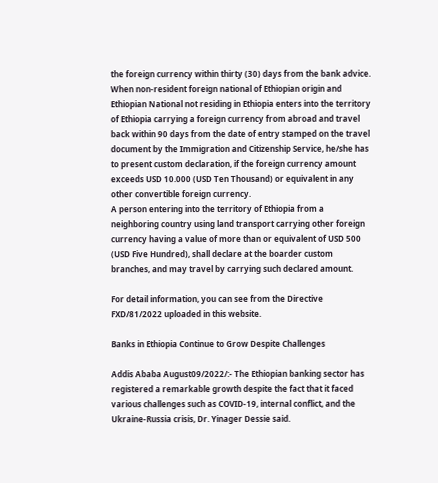the foreign currency within thirty (30) days from the bank advice.
When non-resident foreign national of Ethiopian origin and Ethiopian National not residing in Ethiopia enters into the territory of Ethiopia carrying a foreign currency from abroad and travel back within 90 days from the date of entry stamped on the travel document by the Immigration and Citizenship Service, he/she has to present custom declaration, if the foreign currency amount exceeds USD 10.000 (USD Ten Thousand) or equivalent in any other convertible foreign currency.
A person entering into the territory of Ethiopia from a neighboring country using land transport carrying other foreign currency having a value of more than or equivalent of USD 500 (USD Five Hundred), shall declare at the boarder custom branches, and may travel by carrying such declared amount.

For detail information, you can see from the Directive FXD/81/2022 uploaded in this website.

Banks in Ethiopia Continue to Grow Despite Challenges

Addis Ababa August09/2022/:- The Ethiopian banking sector has registered a remarkable growth despite the fact that it faced various challenges such as COVID-19, internal conflict, and the Ukraine-Russia crisis, Dr. Yinager Dessie said.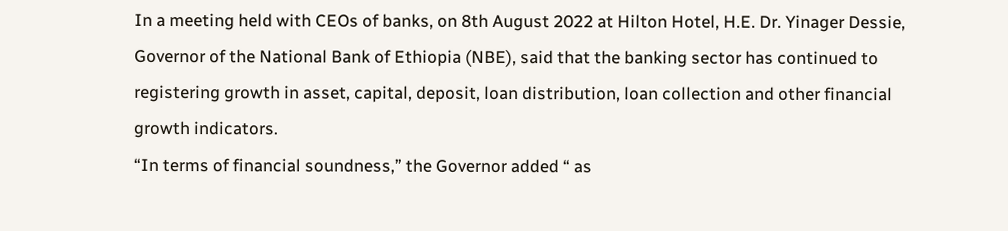In a meeting held with CEOs of banks, on 8th August 2022 at Hilton Hotel, H.E. Dr. Yinager Dessie, Governor of the National Bank of Ethiopia (NBE), said that the banking sector has continued to registering growth in asset, capital, deposit, loan distribution, loan collection and other financial growth indicators.
“In terms of financial soundness,” the Governor added “ as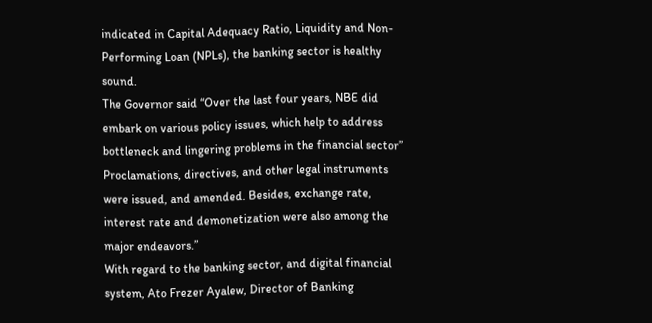indicated in Capital Adequacy Ratio, Liquidity and Non-Performing Loan (NPLs), the banking sector is healthy sound.
The Governor said “Over the last four years, NBE did embark on various policy issues, which help to address bottleneck and lingering problems in the financial sector” Proclamations, directives, and other legal instruments were issued, and amended. Besides, exchange rate, interest rate and demonetization were also among the major endeavors.”
With regard to the banking sector, and digital financial system, Ato Frezer Ayalew, Director of Banking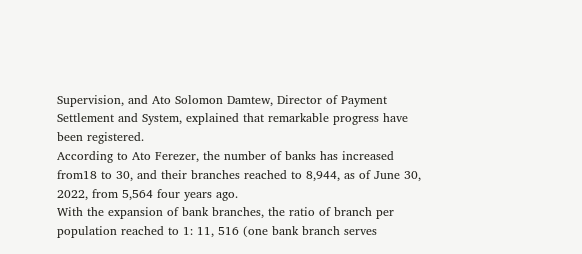Supervision, and Ato Solomon Damtew, Director of Payment Settlement and System, explained that remarkable progress have been registered.
According to Ato Ferezer, the number of banks has increased from18 to 30, and their branches reached to 8,944, as of June 30, 2022, from 5,564 four years ago.
With the expansion of bank branches, the ratio of branch per population reached to 1: 11, 516 (one bank branch serves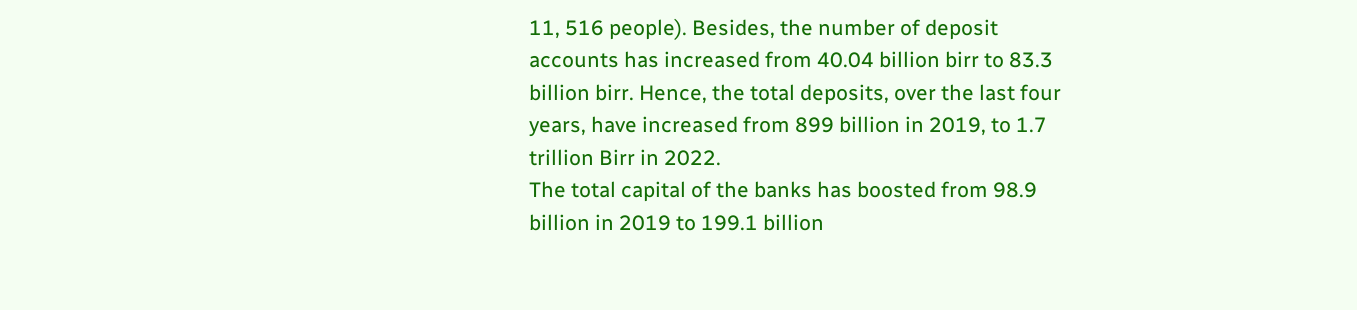11, 516 people). Besides, the number of deposit accounts has increased from 40.04 billion birr to 83.3 billion birr. Hence, the total deposits, over the last four years, have increased from 899 billion in 2019, to 1.7 trillion Birr in 2022.
The total capital of the banks has boosted from 98.9 billion in 2019 to 199.1 billion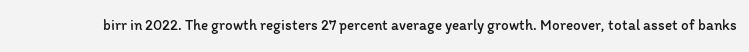birr in 2022. The growth registers 27 percent average yearly growth. Moreover, total asset of banks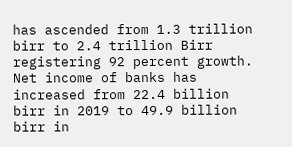has ascended from 1.3 trillion birr to 2.4 trillion Birr registering 92 percent growth.
Net income of banks has increased from 22.4 billion birr in 2019 to 49.9 billion birr in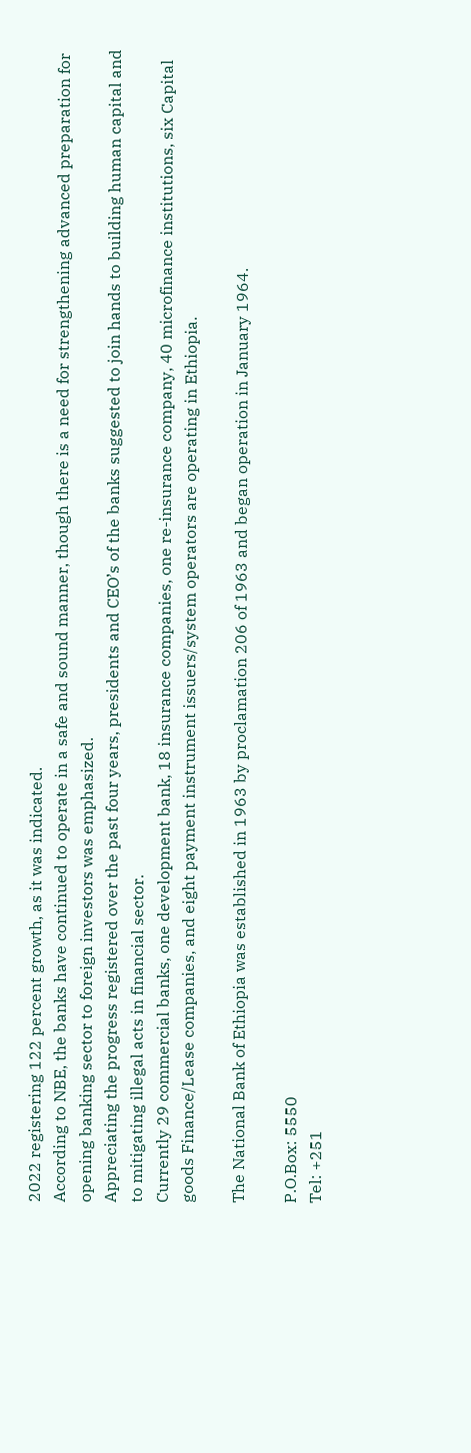2022 registering 122 percent growth, as it was indicated.
According to NBE, the banks have continued to operate in a safe and sound manner, though there is a need for strengthening advanced preparation for opening banking sector to foreign investors was emphasized.
Appreciating the progress registered over the past four years, presidents and CEO’s of the banks suggested to join hands to building human capital and to mitigating illegal acts in financial sector.
Currently 29 commercial banks, one development bank, 18 insurance companies, one re-insurance company, 40 microfinance institutions, six Capital goods Finance/Lease companies, and eight payment instrument issuers/system operators are operating in Ethiopia.

The National Bank of Ethiopia was established in 1963 by proclamation 206 of 1963 and began operation in January 1964.

P.O.Box: 5550
Tel: +251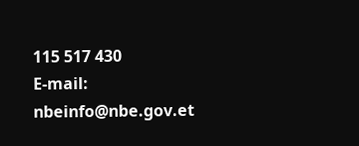115 517 430
E-mail: nbeinfo@nbe.gov.et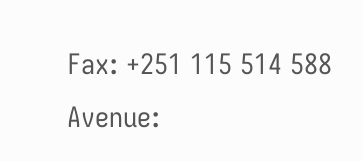Fax: +251 115 514 588
Avenue: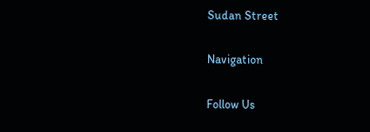Sudan Street

Navigation

Follow Us